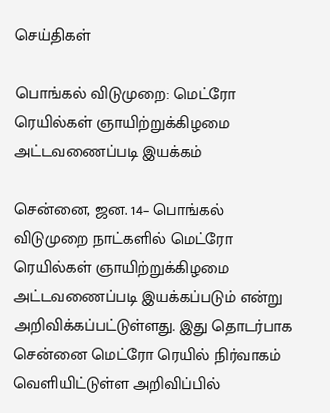செய்திகள்

பொங்கல் விடுமுறை: மெட்ரோ ரெயில்கள் ஞாயிற்றுக்கிழமை அட்டவணைப்படி இயக்கம்

சென்னை, ஜன. 14– பொங்கல் விடுமுறை நாட்களில் மெட்ரோ ரெயில்கள் ஞாயிற்றுக்கிழமை அட்டவணைப்படி இயக்கப்படும் என்று அறிவிக்கப்பட்டுள்ளது. இது தொடர்பாக சென்னை மெட்ரோ ரெயில் நிர்வாகம் வெளியிட்டுள்ள அறிவிப்பில்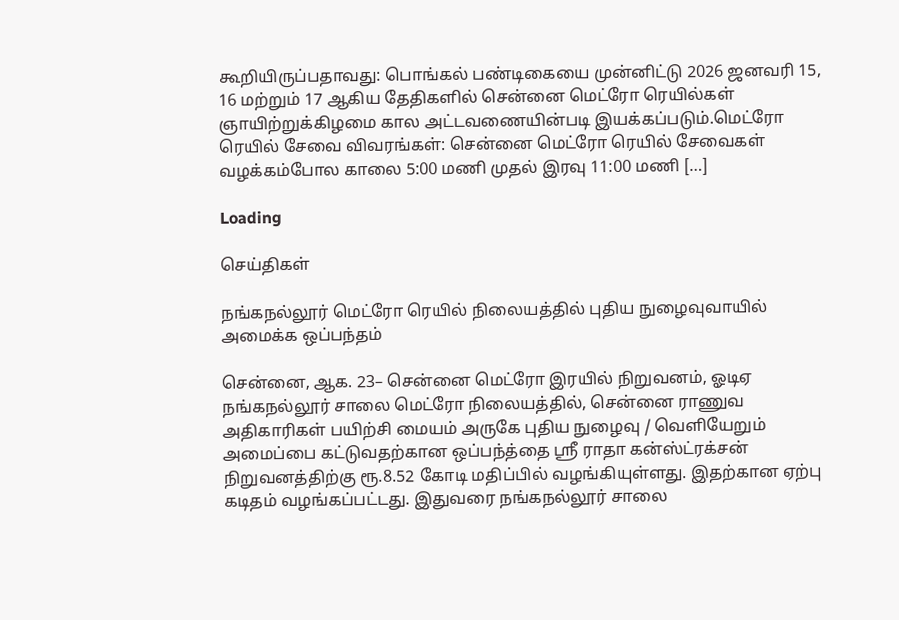கூறியிருப்பதாவது: பொங்கல் பண்டிகையை முன்னிட்டு 2026 ஜனவரி 15, 16 மற்றும் 17 ஆகிய தேதிகளில் சென்னை மெட்ரோ ரெயில்கள் ஞாயிற்றுக்கிழமை கால அட்டவணையின்படி இயக்கப்படும்.மெட்ரோ ரெயில் சேவை விவரங்கள்: சென்னை மெட்ரோ ரெயில் சேவைகள் வழக்கம்போல காலை 5:00 மணி முதல் இரவு 11:00 மணி […]

Loading

செய்திகள்

நங்கநல்லூர் மெட்ரோ ரெயில் நிலையத்தில் புதிய நுழைவுவாயில் அமைக்க ஒப்பந்தம்

சென்னை, ஆக. 23– சென்னை மெட்ரோ இரயில் நிறுவனம், ஓடிஏ நங்கநல்லூர் சாலை மெட்ரோ நிலையத்தில், சென்னை ராணுவ அதிகாரிகள் பயிற்சி மையம் அருகே புதிய நுழைவு / வெளியேறும் அமைப்பை கட்டுவதற்கான ஒப்பந்த்தை ஸ்ரீ ராதா கன்ஸ்ட்ரக்சன் நிறுவனத்திற்கு ரூ.8.52 கோடி மதிப்பில் வழங்கியுள்ளது. இதற்கான ஏற்பு கடிதம் வழங்கப்பட்டது. இதுவரை நங்கநல்லூர் சாலை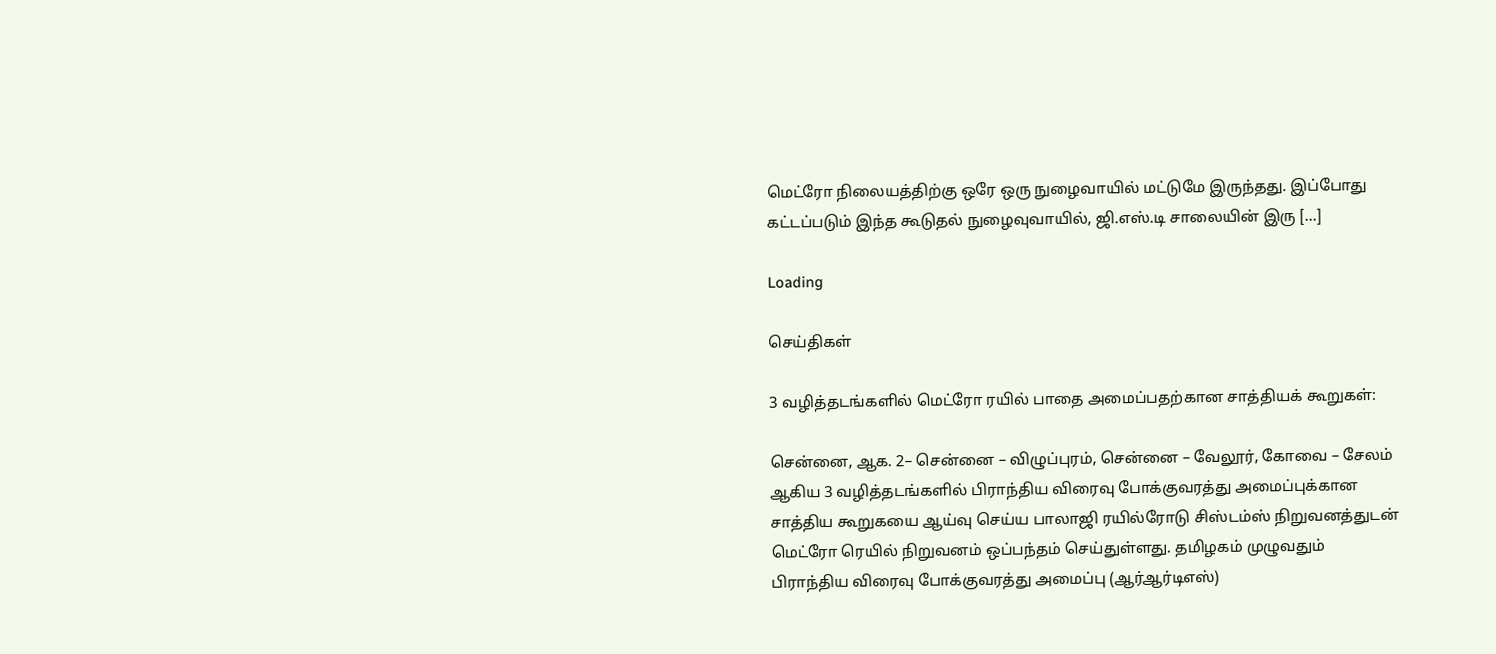மெட்ரோ நிலையத்திற்கு ஒரே ஒரு நுழைவாயில் மட்டுமே இருந்தது. இப்போது கட்டப்படும் இந்த கூடுதல் நுழைவுவாயில், ஜி.எஸ்.டி சாலையின் இரு […]

Loading

செய்திகள்

3 வழித்தடங்களில் மெட்ரோ ரயில் பாதை அமைப்பதற்கான சாத்தியக் கூறுகள்:

சென்னை, ஆக. 2– சென்னை – விழுப்புரம், சென்னை – வேலூர், கோவை – சேலம் ஆகிய 3 வழித்தடங்களில் பிராந்திய விரைவு போக்குவரத்து அமைப்புக்கான சாத்திய கூறுகயை ஆய்வு செய்ய பாலாஜி ரயில்ரோடு சிஸ்டம்ஸ் நிறுவனத்துடன் மெட்ரோ ரெயில் நிறுவனம் ஒப்பந்தம் செய்துள்ளது. தமிழகம் முழுவதும் பிராந்திய விரைவு போக்குவரத்து அமைப்பு (ஆர்ஆர்டிஎஸ்)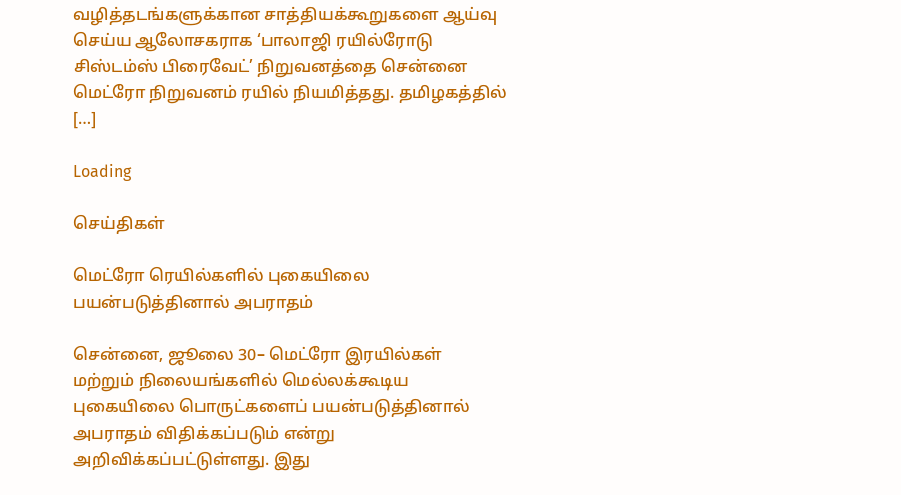வழித்தடங்களுக்கான சாத்தியக்கூறுகளை ஆய்வு செய்ய ஆலோசகராக ‘பாலாஜி ரயில்ரோடு சிஸ்டம்ஸ் பிரைவேட்’ நிறுவனத்தை சென்னை மெட்ரோ நிறுவனம் ரயில் நியமித்தது. தமிழகத்தில் […]

Loading

செய்திகள்

மெட்ரோ ரெயில்களில் புகையிலை பயன்படுத்தினால் அபராதம்

சென்னை, ஜூலை 30– மெட்ரோ இரயில்கள் மற்றும் நிலையங்களில் மெல்லக்கூடிய புகையிலை பொருட்களைப் பயன்படுத்தினால் அபராதம் விதிக்கப்படும் என்று அறிவிக்கப்பட்டுள்ளது. இது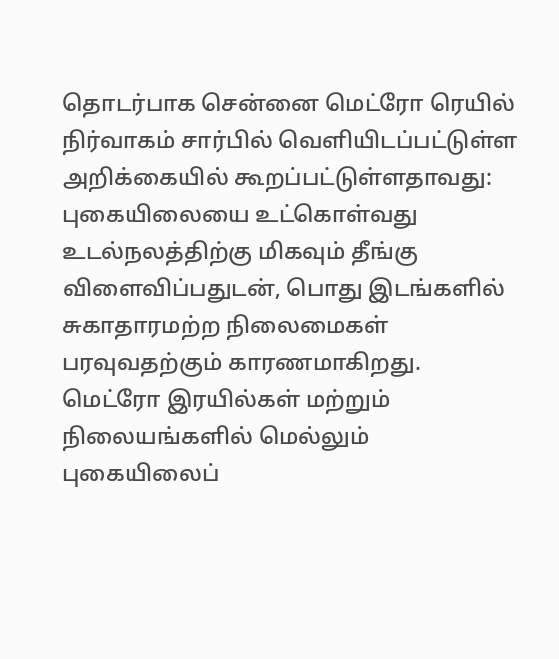தொடர்பாக சென்னை மெட்ரோ ரெயில் நிர்வாகம் சார்பில் வெளியிடப்பட்டுள்ள அறிக்கையில் கூறப்பட்டுள்ளதாவது: புகையிலையை உட்கொள்வது உடல்நலத்திற்கு மிகவும் தீங்கு விளைவிப்பதுடன், பொது இடங்களில் சுகாதாரமற்ற நிலைமைகள் பரவுவதற்கும் காரணமாகிறது. மெட்ரோ இரயில்கள் மற்றும் நிலையங்களில் மெல்லும் புகையிலைப்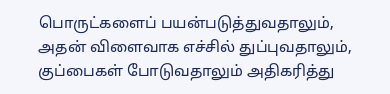பொருட்களைப் பயன்படுத்துவதாலும், அதன் விளைவாக எச்சில் துப்புவதாலும், குப்பைகள் போடுவதாலும் அதிகரித்து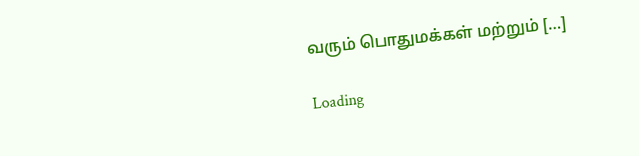வரும் பொதுமக்கள் மற்றும் […]

Loading